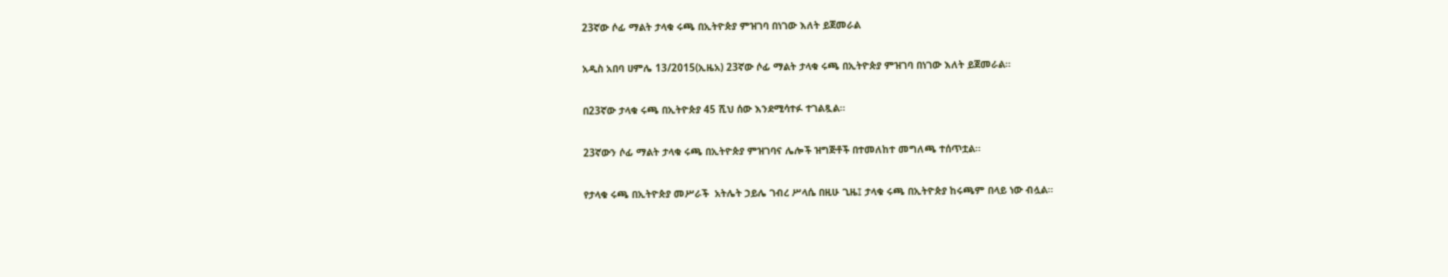23ኛው ሶፊ ማልት ታላቁ ሩጫ በኢትዮጵያ ምዝገባ በነገው እለት ይጀመራል

አዲስ አበባ ሀምሌ 13/2015(ኢዜአ) 23ኛው ሶፊ ማልት ታላቁ ሩጫ በኢትዮጵያ ምዝገባ በነገው እለት ይጀመራል።

በ23ኛው ታላቁ ሩጫ በኢትዮጵያ 45 ሺህ ሰው እንደሚሳተፉ ተገልጿል።

23ኛውን ሶፊ ማልት ታላቁ ሩጫ በኢትዮጵያ ምዝገባና ሌሎች ዝግጅቶች በተመለከተ መግለጫ ተሰጥቷል።

የታላቁ ሩጫ በኢትዮጵያ መሥራች  አትሌት ኃይሌ ገብረ ሥላሴ በዚሁ ጊዜ፤ ታላቁ ሩጫ በኢትዮጵያ ከሩጫም በላይ ነው ብሏል።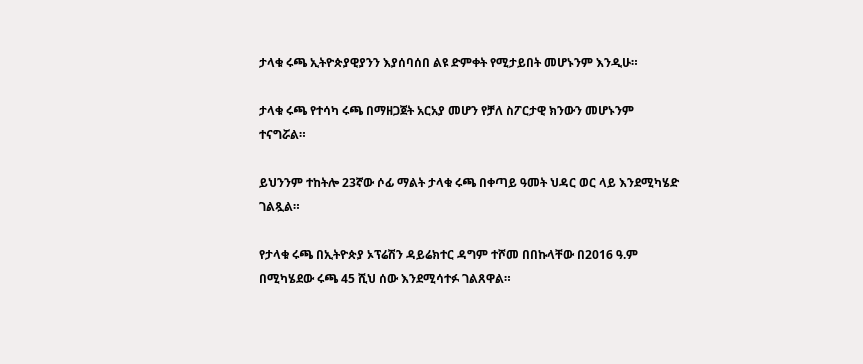ታላቁ ሩጫ ኢትዮጵያዊያንን እያሰባሰበ ልዩ ድምቀት የሚታይበት መሆኑንም እንዲሁ።

ታላቁ ሩጫ የተሳካ ሩጫ በማዘጋጀት አርአያ መሆን የቻለ ስፖርታዊ ክንውን መሆኑንም ተናግሯል።

ይህንንም ተከትሎ 23ኛው ሶፊ ማልት ታላቁ ሩጫ በቀጣይ ዓመት ህዳር ወር ላይ እንደሚካሄድ ገልጿል።

የታላቁ ሩጫ በኢትዮጵያ ኦፕሬሽን ዳይሬክተር ዳግም ተሾመ በበኩላቸው በ2016 ዓ.ም በሚካሄደው ሩጫ 45 ሺህ ሰው እንደሚሳተፉ ገልጸዋል።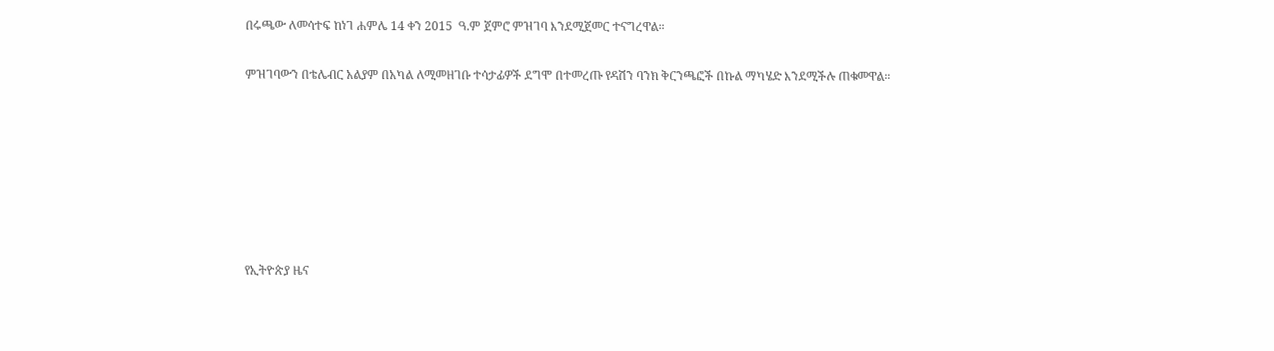በሩጫው ለመሳተፍ ከነገ ሐምሌ 14 ቀን 2015  ዓ.ም ጀምሮ ምዝገባ እንደሚጀመር ተናግረዋል።

ምዝገባውን በቴሌብር አልያም በአካል ለሚመዘገቡ ተሳታፊዎች ደግሞ በተመረጡ የዳሽን ባንክ ቅርንጫፎች በኩል ማካሄድ እንደሚችሉ ጠቁመዋል።







የኢትዮጵያ ዜና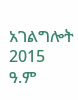አገልግሎት
2015
ዓ.ም